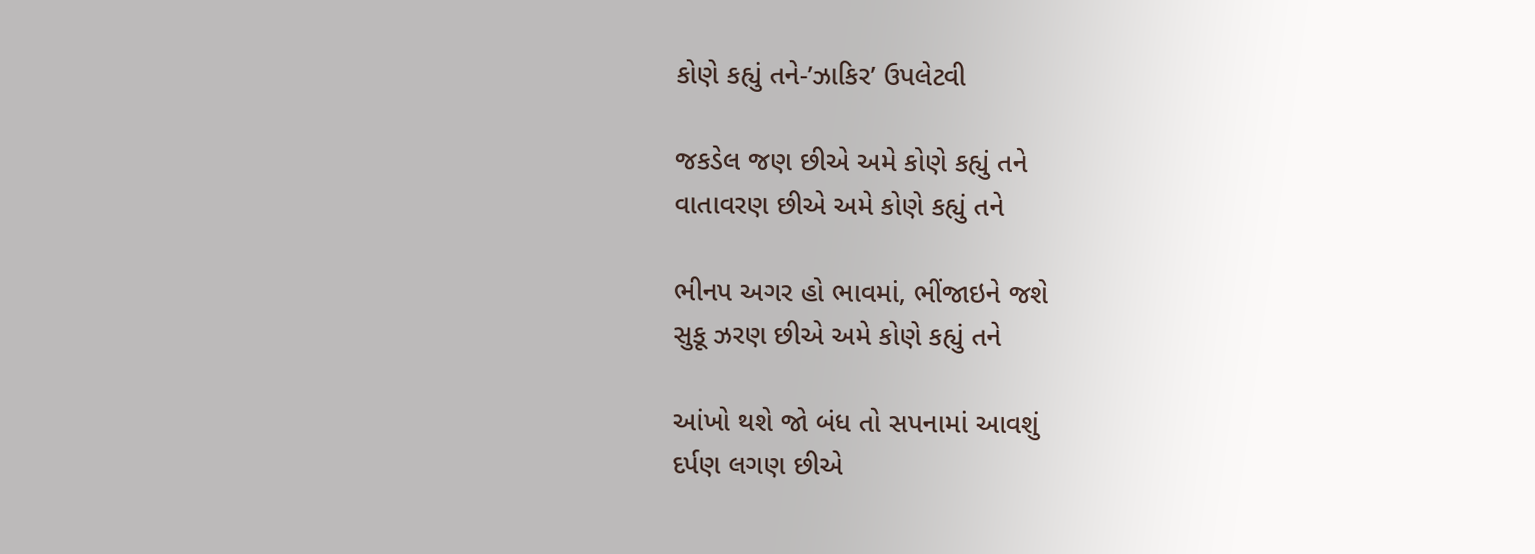કોણે કહ્યું તને-’ઝાકિર’ ઉપલેટવી

જકડેલ જણ છીએ અમે કોણે કહ્યું તને
વાતાવરણ છીએ અમે કોણે કહ્યું તને

ભીનપ અગર હો ભાવમાં, ભીંજાઇને જશે
સુકૂ ઝરણ છીએ અમે કોણે કહ્યું તને

આંખો થશે જો બંધ તો સપનામાં આવશું
દર્પણ લગણ છીએ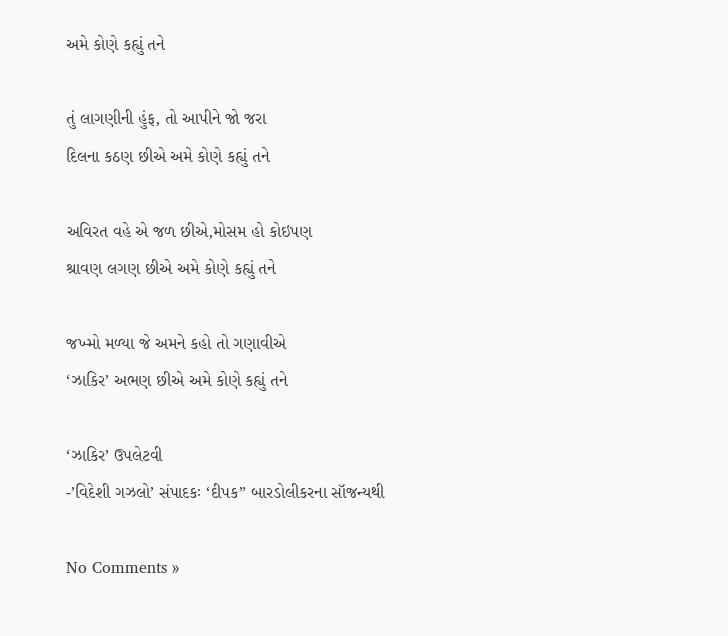અમે કોણે કહ્યું તને

તું લાગણીની હુંફ, તો આપીને જો જરા
દિલના કઠણ છીએ અમે કોણે કહ્યું તને

અવિરત વહે એ જળ છીએ,મોસમ હો કોઇપણ
શ્રાવણ લગણ છીએ અમે કોણે કહ્યું તને

જખ્મો મળ્યા જે અમને કહો તો ગણાવીએ
‘ઝાકિર’ અભણ છીએ અમે કોણે કહ્યું તને

‘ઝાકિર’ ઉપલેટવી
-’વિદેશી ગઝલો’ સંપાદકઃ ‘દીપક” બારડોલીકરના સૉજન્યથી

No Comments »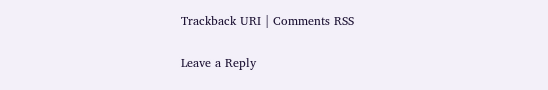Trackback URI | Comments RSS

Leave a Reply